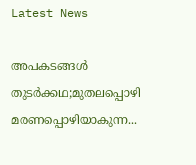Latest News

അപകടങ്ങൾ തുടർക്കഥ;മുതലപ്പൊഴി മരണപ്പൊഴിയാകുന്ന...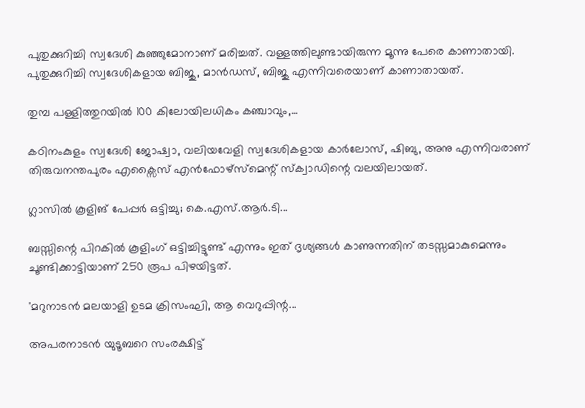പുതുക്കുറിച്ചി സ്വദേശി കുഞ്ഞുമോനാണ് മരിച്ചത്. വള്ളത്തിലുണ്ടായിരുന്ന മൂന്നു പേരെ കാണാതായി. പുതുക്കുറിച്ചി സ്വദേശികളായ ബിജു, മാൻഡസ്, ബിജു എന്നിവരെയാണ് കാണാതായത്.

തുമ്പ പള്ളിത്തുറയിൽ 100 കിലോയിലധികം കഞ്ചാവും,...

കഠിനംകുളം സ്വദേശി ജോഷ്വാ, വലിയവേളി സ്വദേശികളായ കാർലോസ്, ഷിബു, അനു എന്നിവരാണ് തിരുവനന്തപുരം എക്സൈസ് എൻഫോഴ്സ്മെന്റ് സ്ക്വാഡിന്റെ വലയിലായത്.

ഗ്ലാസിൽ കൂളിങ് പേപ്പർ ഒട്ടിച്ചു; കെ.എസ്.ആർ.ടി...

ബസ്സിന്റെ പിറകില്‍ കൂളിംഗ് ഒട്ടിച്ചിട്ടുണ്ട് എന്നും ഇത് ദൃശ്യങ്ങള്‍ കാണുന്നതിന് തടസ്സമാകുമെന്നും ചൂണ്ടിക്കാട്ടിയാണ് 250 രൂപ പിഴയിട്ടത്.

'മറുനാടന്‍ മലയാളി ഉടമ ക്രിസംഘി, ആ വെറുപ്പിന്റ...

അപരനാടന്‍ യുടൂബറെ സംരക്ഷിട്ട്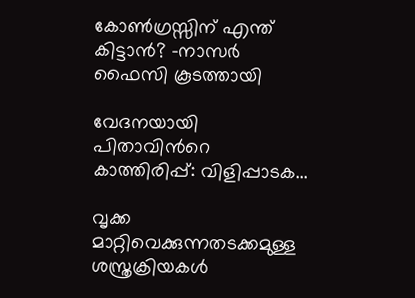കോണ്‍ഗ്രസ്സിന് എന്ത് കിട്ടാന്‍? -നാസര്‍ ഫൈസി കൂടത്തായി

വേദനയായി പിതാവിന്‍റെ കാത്തിരിപ്പ്: വിളിപ്പാടക...

വൃക്ക മാറ്റിവെക്കുന്നതടക്കമുള്ള ശസ്ത്രക്രിയകൾ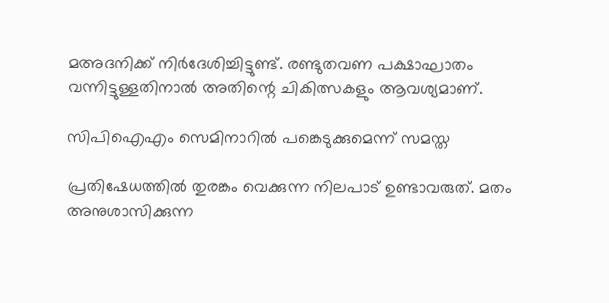മഅദനിക്ക് നിർദേശിച്ചിട്ടുണ്ട്. രണ്ടുതവണ പക്ഷാഘാതം വന്നിട്ടുള്ളതിനാൽ അതിന്റെ ചികിത്സകളും ആവശ്യമാണ്.

സിപിഐഎം സെമിനാറിൽ പങ്കെടുക്കുമെന്ന് സമസ്ത

പ്രതിഷേധത്തിൽ തുരങ്കം വെക്കുന്ന നിലപാട് ഉണ്ടാവരുത്. മതം അനുശാസിക്കുന്ന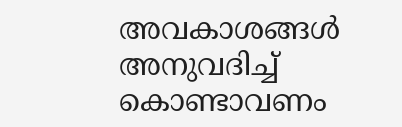അവകാശങ്ങൾ അനുവദിച്ച് കൊണ്ടാവണം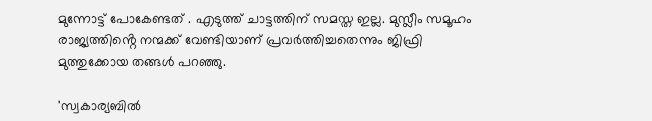മുന്നോട്ട് പോകേണ്ടത് . എടുത്ത് ചാട്ടത്തിന് സമസ്ത ഇല്ല. മുസ്ലീം സമൂഹം രാജ്യത്തിൻ്റെ നന്മക്ക് വേണ്ടിയാണ് പ്രവർത്തിച്ചതെന്നും ജിഫ്രി മുത്തുക്കോയ തങ്ങൾ പറഞ്ഞു.

'സ്വകാര്യബില്‍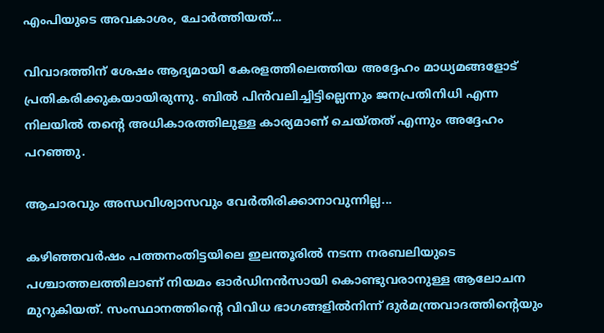എംപിയുടെ അവകാശം, ചോര്‍ത്തിയത്...

വിവാദത്തിന് ശേഷം ആദ്യമായി കേരളത്തിലെത്തിയ അദ്ദേഹം മാധ്യമങ്ങളോട് പ്രതികരിക്കുകയായിരുന്നു. ബില്‍ പിന്‍വലിച്ചിട്ടില്ലെന്നും ജനപ്രതിനിധി എന്ന നിലയില്‍ തന്റെ അധികാരത്തിലുള്ള കാര്യമാണ് ചെയ്തത് എന്നും അദ്ദേഹം പറഞ്ഞു.

ആചാരവും അന്ധവിശ്വാസവും വേർതിരിക്കാനാവുന്നില്ല...

കഴിഞ്ഞവർഷം പത്തനംതിട്ടയിലെ ഇലന്തൂരിൽ നടന്ന നരബലിയുടെ പശ്ചാത്തലത്തിലാണ് നിയമം ഓർഡിനൻസായി കൊണ്ടുവരാനുള്ള ആലോചന മുറുകിയത്. സംസ്ഥാനത്തിന്റെ വിവിധ ഭാഗങ്ങളിൽനിന്ന് ദുർമന്ത്രവാദത്തിന്റെയും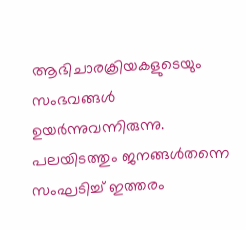ആഭിചാരക്രിയകളുടെയും സംഭവങ്ങൾ ഉയർന്നുവന്നിരുന്നു. പലയിടത്തും ജനങ്ങൾതന്നെ സംഘടിച്ച് ഇത്തരം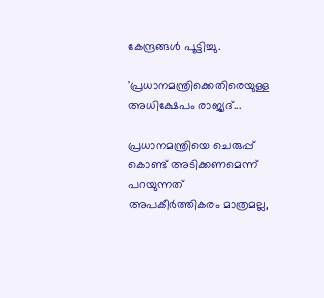കേന്ദ്രങ്ങൾ പൂട്ടിച്ചു.

'പ്രധാനമന്ത്രിക്കെതിരെയുള്ള അധിക്ഷേപം രാജ്യദ്...

പ്രധാനമന്ത്രിയെ ചെരുപ്പ് കൊണ്ട് അടിക്കണമെന്ന് പറയുന്നത് അപകീർത്തികരം മാത്രമല്ല,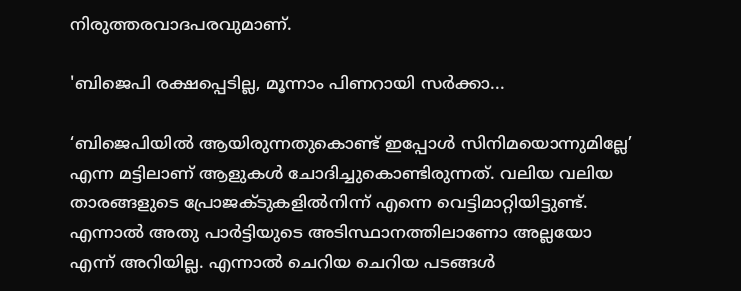നിരുത്തരവാദപരവുമാണ്.

'ബിജെപി രക്ഷപ്പെടില്ല, മൂന്നാം പിണറായി സർക്കാ...

‘ബിജെപിയിൽ ആയിരുന്നതുകൊണ്ട് ഇപ്പോൾ സിനിമയൊന്നുമില്ലേ’ എന്ന മട്ടിലാണ് ആളുകള്‍ ചോദിച്ചുകൊണ്ടിരുന്നത്. വലിയ വലിയ താരങ്ങളുടെ പ്രോജക്ടുകളിൽനിന്ന് എന്നെ വെട്ടിമാറ്റിയിട്ടുണ്ട്. എന്നാൽ അതു പാർട്ടിയുടെ അടിസ്ഥാനത്തിലാണോ അല്ലയോ എന്ന് അറിയില്ല. എന്നാൽ ചെറിയ ചെറിയ പടങ്ങൾ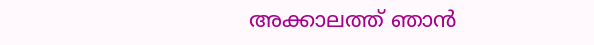അക്കാലത്ത് ഞാൻ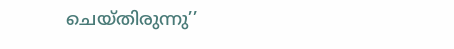ചെയ്തിരുന്നു’’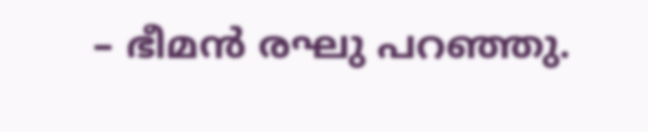– ഭീമൻ രഘു പറഞ്ഞു.